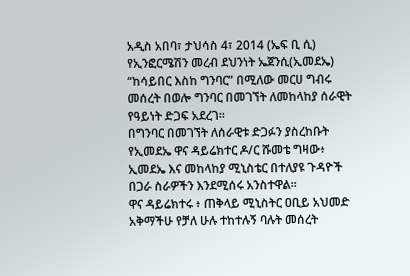አዲስ አበባ፣ ታህሳስ 4፣ 2014 (ኤፍ ቢ ሲ) የኢንፎርሜሽን መረብ ደህንነት ኤጀንሲ(ኢመደኤ) “ከሳይበር እስከ ግንባር” በሚለው መርሀ ግብሩ መሰረት በወሎ ግንባር በመገኘት ለመከላከያ ሰራዊት የዓይነት ድጋፍ አደረገ።
በግንባር በመገኘት ለሰራዊቱ ድጋፉን ያስረከቡት የኢመደኤ ዋና ዳይሬክተር ዶ/ር ሹመቴ ግዛው፥ ኢመደኤ እና መከላከያ ሚኒስቴር በተለያዩ ጉዳዮች በጋራ ስራዎችን እንደሚሰሩ አንስተዋል፡፡
ዋና ዳይሬክተሩ ፥ ጠቅላይ ሚኒስትር ዐቢይ አህመድ አቅማችሁ የቻለ ሁሉ ተከተሉኝ ባሉት መሰረት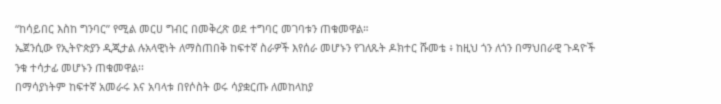“ከሳይበር እስከ ግንባር” የሚል መርሀ ግብር በመቅረጽ ወደ ተግባር መገባቱን ጠቁመዋል።
ኤጀንሲው የኢትዮጵያን ዲጂታል ሉአላዊነት ለማስጠበቅ ከፍተኛ ስራዎች እየሰራ መሆኑን የገለጹት ዶክተር ሹመቴ ፥ ከዚህ ጎን ለጎን በማህበራዊ ጉዳዮች ንቁ ተሳታፊ መሆኑን ጠቁመዋል፡፡
በማሳያነትም ከፍተኛ አመራሩ እና አባላቱ በየሶስት ወሩ ሳያቋርጡ ለመከላከያ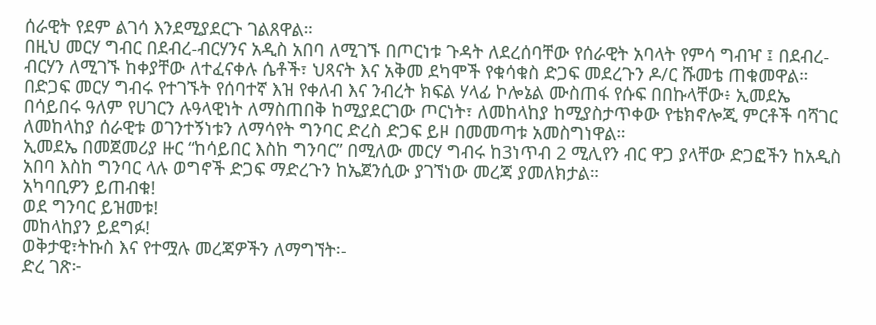ሰራዊት የደም ልገሳ እንደሚያደርጉ ገልጸዋል።
በዚህ መርሃ ግብር በደብረ-ብርሃንና አዲስ አበባ ለሚገኙ በጦርነቱ ጉዳት ለደረሰባቸው የሰራዊት አባላት የምሳ ግብዣ ፤ በደብረ-ብርሃን ለሚገኙ ከቀያቸው ለተፈናቀሉ ሴቶች፣ ህጻናት እና አቅመ ደካሞች የቁሳቁስ ድጋፍ መደረጉን ዶ/ር ሹመቴ ጠቁመዋል።
በድጋፍ መርሃ ግብሩ የተገኙት የሰባተኛ እዝ የቀለብ እና ንብረት ክፍል ሃላፊ ኮሎኔል ሙስጠፋ የሱፍ በበኩላቸው፥ ኢመደኤ በሳይበሩ ዓለም የሀገርን ሉዓላዊነት ለማስጠበቅ ከሚያደርገው ጦርነት፣ ለመከላከያ ከሚያስታጥቀው የቴክኖሎጂ ምርቶች ባሻገር ለመከላከያ ሰራዊቱ ወገንተኝነቱን ለማሳየት ግንባር ድረስ ድጋፍ ይዞ በመመጣቱ አመስግነዋል።
ኢመደኤ በመጀመሪያ ዙር “ከሳይበር እስከ ግንባር” በሚለው መርሃ ግብሩ ከ3ነጥብ 2 ሚሊየን ብር ዋጋ ያላቸው ድጋፎችን ከአዲስ አበባ እስከ ግንባር ላሉ ወግኖች ድጋፍ ማድረጉን ከኤጀንሲው ያገኘነው መረጃ ያመለክታል።
አካባቢዎን ይጠብቁ!
ወደ ግንባር ይዝመቱ!
መከላከያን ይደግፉ!
ወቅታዊ፣ትኩስ እና የተሟሉ መረጃዎችን ለማግኘት፡-
ድረ ገጽ፦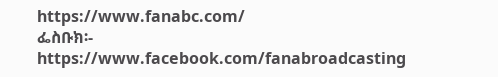https://www.fanabc.com/
ፌስቡክ፡- https://www.facebook.com/fanabroadcasting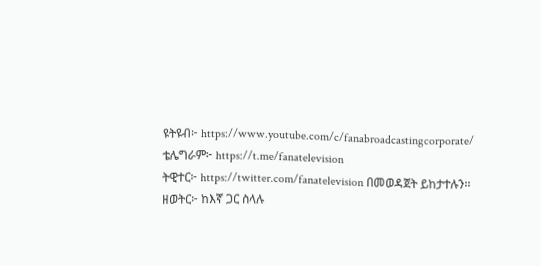ዩትዩብ፦ https://www.youtube.com/c/fanabroadcastingcorporate/
ቴሌግራም፦ https://t.me/fanatelevision
ትዊተር፦ https://twitter.com/fanatelevision በመወዳጀት ይከታተሉን፡፡
ዘወትር፦ ከእኛ ጋር ስላሉ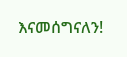እናመሰግናለን!